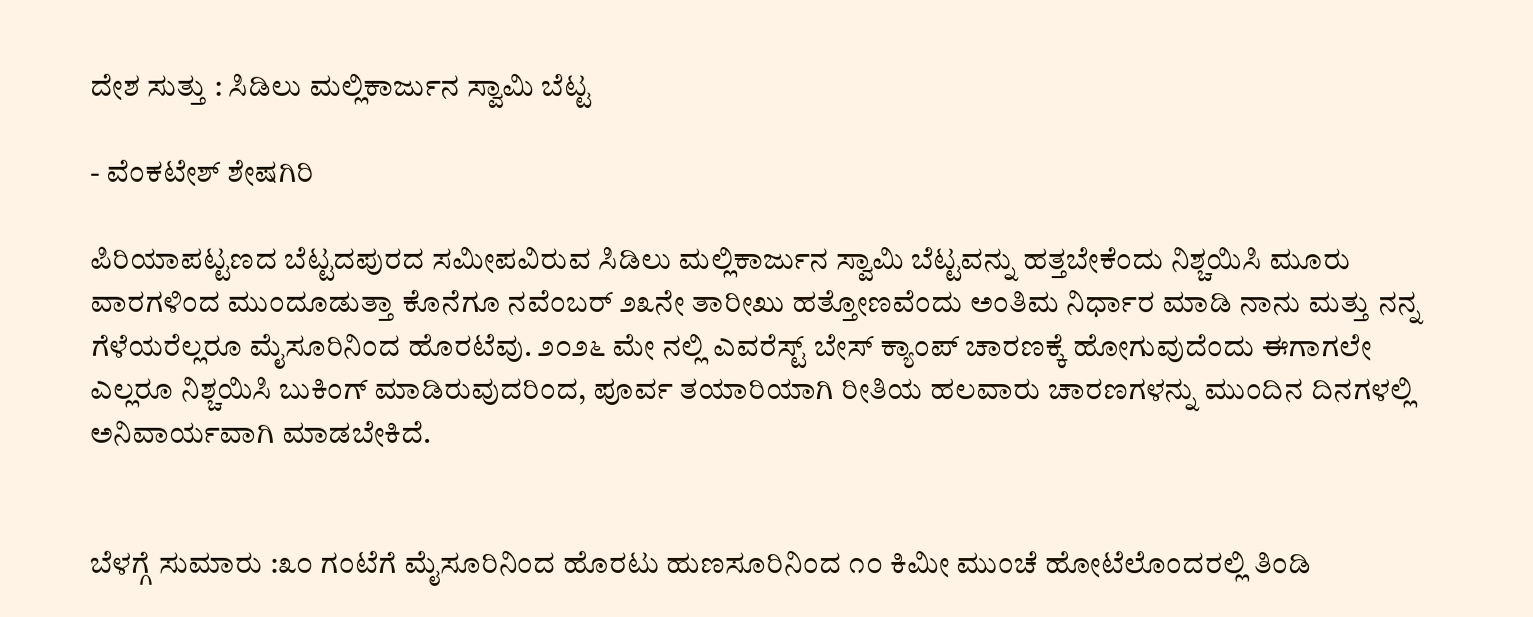ದೇಶ ಸುತ್ತು : ಸಿಡಿಲು ಮಲ್ಲಿಕಾರ್ಜುನ ಸ್ವಾಮಿ ಬೆಟ್ಟ

- ವೆಂಕಟೇಶ್ ಶೇಷಗಿರಿ

ಪಿರಿಯಾಪಟ್ಟಣದ ಬೆಟ್ಟದಪುರದ ಸಮೀಪವಿರುವ ಸಿಡಿಲು ಮಲ್ಲಿಕಾರ್ಜುನ ಸ್ವಾಮಿ ಬೆಟ್ಟವನ್ನು ಹತ್ತಬೇಕೆಂದು ನಿಶ್ಚಯಿಸಿ ಮೂರು ವಾರಗಳಿಂದ ಮುಂದೂಡುತ್ತಾ ಕೊನೆಗೂ ನವೆಂಬರ್ ೨೩ನೇ ತಾರೀಖು ಹತ್ತೋಣವೆಂದು ಅಂತಿಮ ನಿರ್ಧಾರ ಮಾಡಿ ನಾನು ಮತ್ತು ನನ್ನ ಗೆಳೆಯರೆಲ್ಲರೂ ಮೈಸೂರಿನಿಂದ ಹೊರಟೆವು. ೨೦೨೬ ಮೇ ನಲ್ಲಿ ಎವರೆಸ್ಟ್ ಬೇಸ್ ಕ್ಯಾಂಪ್ ಚಾರಣಕ್ಕೆ ಹೋಗುವುದೆಂದು ಈಗಾಗಲೇ ಎಲ್ಲರೂ ನಿಶ್ಚಯಿಸಿ ಬುಕಿಂಗ್ ಮಾಡಿರುವುದರಿಂದ, ಪೂರ್ವ ತಯಾರಿಯಾಗಿ ರೀತಿಯ ಹಲವಾರು ಚಾರಣಗಳನ್ನು ಮುಂದಿನ ದಿನಗಳಲ್ಲಿ ಅನಿವಾರ್ಯವಾಗಿ ಮಾಡಬೇಕಿದೆ.


ಬೆಳಗ್ಗೆ ಸುಮಾರು :೩೦ ಗಂಟೆಗೆ ಮೈಸೂರಿನಿಂದ ಹೊರಟು ಹುಣಸೂರಿನಿಂದ ೧೦ ಕಿಮೀ ಮುಂಚೆ ಹೋಟೆಲೊಂದರಲ್ಲಿ ತಿಂಡಿ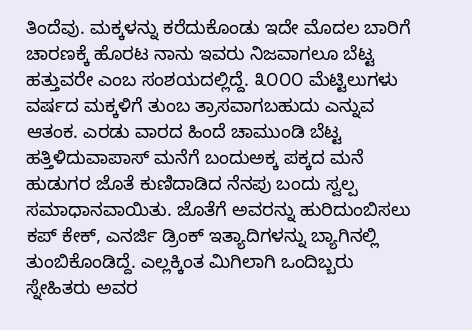ತಿಂದೆವು. ಮಕ್ಕಳನ್ನು ಕರೆದುಕೊಂಡು ಇದೇ ಮೊದಲ ಬಾರಿಗೆ ಚಾರಣಕ್ಕೆ ಹೊರಟ ನಾನು ಇವರು ನಿಜವಾಗಲೂ ಬೆಟ್ಟ ಹತ್ತುವರೇ ಎಂಬ ಸಂಶಯದಲ್ಲಿದ್ದೆ. ೩೦೦೦ ಮೆಟ್ಟಿಲುಗಳು ವರ್ಷದ ಮಕ್ಕಳಿಗೆ ತುಂಬ ತ್ರಾಸವಾಗಬಹುದು ಎನ್ನುವ ಆತಂಕ. ಎರಡು ವಾರದ ಹಿಂದೆ ಚಾಮುಂಡಿ ಬೆಟ್ಟ ಹತ್ತಿಳಿದುವಾಪಾಸ್ ಮನೆಗೆ ಬಂದುಅಕ್ಕ ಪಕ್ಕದ ಮನೆ ಹುಡುಗರ ಜೊತೆ ಕುಣಿದಾಡಿದ ನೆನಪು ಬಂದು ಸ್ವಲ್ಪ ಸಮಾಧಾನವಾಯಿತು. ಜೊತೆಗೆ ಅವರನ್ನು ಹುರಿದುಂಬಿಸಲು ಕಪ್ ಕೇಕ್, ಎನರ್ಜಿ ಡ್ರಿಂಕ್ ಇತ್ಯಾದಿಗಳನ್ನು ಬ್ಯಾಗಿನಲ್ಲಿ ತುಂಬಿಕೊಂಡಿದ್ದೆ. ಎಲ್ಲಕ್ಕಿಂತ ಮಿಗಿಲಾಗಿ ಒಂದಿಬ್ಬರು ಸ್ನೇಹಿತರು ಅವರ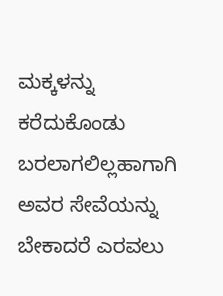ಮಕ್ಕಳನ್ನು ಕರೆದುಕೊಂಡು ಬರಲಾಗಲಿಲ್ಲಹಾಗಾಗಿ ಅವರ ಸೇವೆಯನ್ನು ಬೇಕಾದರೆ ಎರವಲು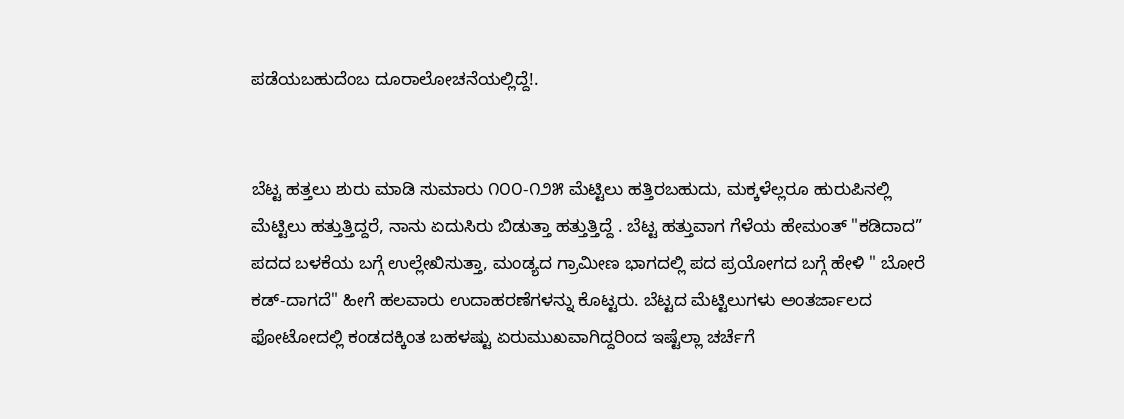ಪಡೆಯಬಹುದೆಂಬ ದೂರಾಲೋಚನೆಯಲ್ಲಿದ್ದೆ!.


ಬೆಟ್ಟ ಹತ್ತಲು ಶುರು ಮಾಡಿ ಸುಮಾರು ೧೦೦-೧೨೫ ಮೆಟ್ಟಿಲು ಹತ್ತಿರಬಹುದು, ಮಕ್ಕಳೆಲ್ಲರೂ ಹುರುಪಿನಲ್ಲಿ ಮೆಟ್ಟಿಲು ಹತ್ತುತ್ತಿದ್ದರೆ, ನಾನು ಏದುಸಿರು ಬಿಡುತ್ತಾ ಹತ್ತುತ್ತಿದ್ದೆ . ಬೆಟ್ಟ ಹತ್ತುವಾಗ ಗೆಳೆಯ ಹೇಮಂತ್ "ಕಡಿದಾದ” ಪದದ ಬಳಕೆಯ ಬಗ್ಗೆ ಉಲ್ಲೇಖಿಸುತ್ತಾ, ಮಂಡ್ಯದ ಗ್ರಾಮೀಣ ಭಾಗದಲ್ಲಿ ಪದ ಪ್ರಯೋಗದ ಬಗ್ಗೆ ಹೇಳಿ " ಬೋರೆ ಕಡ್-ದಾಗದೆ" ಹೀಗೆ ಹಲವಾರು ಉದಾಹರಣೆಗಳನ್ನು ಕೊಟ್ಟರು. ಬೆಟ್ಟದ ಮೆಟ್ಟಿಲುಗಳು ಅಂತರ್ಜಾಲದ ಫೋಟೋದಲ್ಲಿ ಕಂಡದಕ್ಕಿಂತ ಬಹಳಷ್ಟು ಏರುಮುಖವಾಗಿದ್ದರಿಂದ ಇಷ್ಟೆಲ್ಲಾ ಚರ್ಚೆಗೆ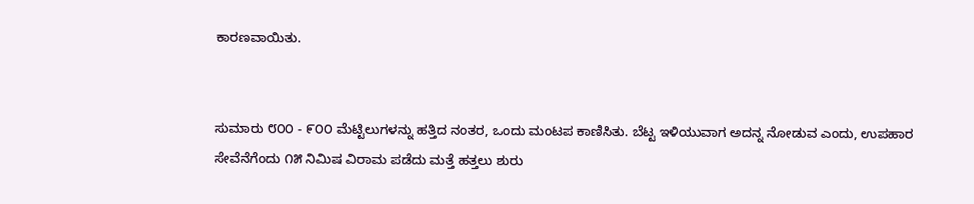ಕಾರಣವಾಯಿತು.


ಸುಮಾರು ೮೦೦ - ೯೦೦ ಮೆಟ್ಟಿಲುಗಳನ್ನು ಹತ್ತಿದ ನಂತರ, ಒಂದು ಮಂಟಪ ಕಾಣಿಸಿತು. ಬೆಟ್ಟ ಇಳಿಯುವಾಗ ಅದನ್ನ ನೋಡುವ ಎಂದು, ಉಪಹಾರ ಸೇವೆನೆಗೆಂದು ೧೫ ನಿಮಿಷ ವಿರಾಮ ಪಡೆದು ಮತ್ತೆ ಹತ್ತಲು ಶುರು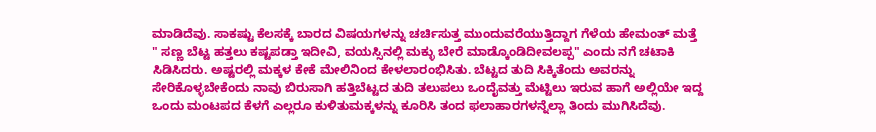ಮಾಡಿದೆವು. ಸಾಕಷ್ಟು ಕೆಲಸಕ್ಕೆ ಬಾರದ ವಿಷಯಗಳನ್ನು ಚರ್ಚಿಸುತ್ತ ಮುಂದುವರೆಯುತ್ತಿದ್ದಾಗ ಗೆಳೆಯ ಹೇಮಂತ್ ಮತ್ತೆ " ಸಣ್ಣ ಬೆಟ್ಟ ಹತ್ತಲು ಕಷ್ಟಪಡ್ತಾ ಇದೀವಿ, ವಯಸ್ಸಿನಲ್ಲಿ ಮಕ್ಳು ಬೇರೆ ಮಾಡ್ಕೊಂಡಿದೀವಲಪ್ಪ" ಎಂದು ನಗೆ ಚಟಾಕಿ ಸಿಡಿಸಿದರು. ಅಷ್ಟರಲ್ಲಿ ಮಕ್ಕಳ ಕೇಕೆ ಮೇಲಿನಿಂದ ಕೇಳಲಾರಂಭಿಸಿತು. ಬೆಟ್ಟದ ತುದಿ ಸಿಕ್ಕಿತೆಂದು ಅವರನ್ನು ಸೇರಿಕೊಳ್ಳಬೇಕೆಂದು ನಾವು ಬಿರುಸಾಗಿ ಹತ್ತಿಬೆಟ್ಟದ ತುದಿ ತಲುಪಲು ಒಂದೈವತ್ತು ಮೆಟ್ಟಿಲು ಇರುವ ಹಾಗೆ ಅಲ್ಲಿಯೇ ಇದ್ದ ಒಂದು ಮಂಟಪದ ಕೆಳಗೆ ಎಲ್ಲರೂ ಕುಳಿತುಮಕ್ಕಳನ್ನು ಕೂರಿಸಿ ತಂದ ಫಲಾಹಾರಗಳನ್ನೆಲ್ಲಾ ತಿಂದು ಮುಗಿಸಿದೆವು.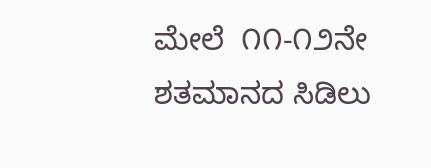ಮೇಲೆ  ೧೧-೧೨ನೇ ಶತಮಾನದ ಸಿಡಿಲು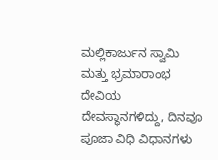ಮಲ್ಲಿಕಾರ್ಜುನ ಸ್ವಾಮಿ ಮತ್ತು ಭ್ರಮಾರಾಂಭ ದೇವಿಯ ದೇವಸ್ಥಾನಗಳಿದ್ದು, ದಿನವೂ ಪೂಜಾ ವಿಧಿ ವಿಧಾನಗಳು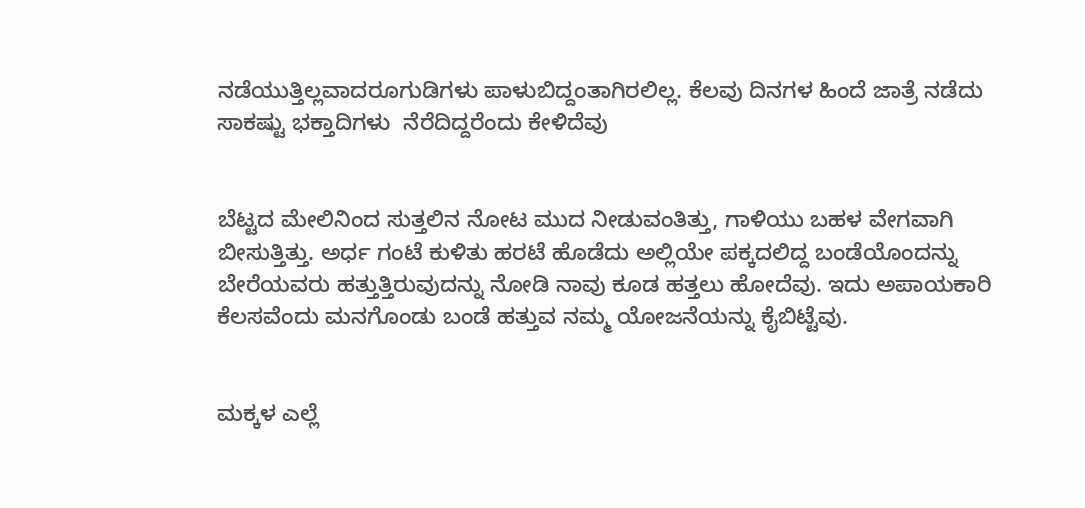ನಡೆಯುತ್ತಿಲ್ಲವಾದರೂಗುಡಿಗಳು ಪಾಳುಬಿದ್ದಂತಾಗಿರಲಿಲ್ಲ. ಕೆಲವು ದಿನಗಳ ಹಿಂದೆ ಜಾತ್ರೆ ನಡೆದು ಸಾಕಷ್ಟು ಭಕ್ತಾದಿಗಳು  ನೆರೆದಿದ್ದರೆಂದು ಕೇಳಿದೆವು


ಬೆಟ್ಟದ ಮೇಲಿನಿಂದ ಸುತ್ತಲಿನ ನೋಟ ಮುದ ನೀಡುವಂತಿತ್ತು, ಗಾಳಿಯು ಬಹಳ ವೇಗವಾಗಿ ಬೀಸುತ್ತಿತ್ತು. ಅರ್ಧ ಗಂಟೆ ಕುಳಿತು ಹರಟೆ ಹೊಡೆದು ಅಲ್ಲಿಯೇ ಪಕ್ಕದಲಿದ್ದ ಬಂಡೆಯೊಂದನ್ನು ಬೇರೆಯವರು ಹತ್ತುತ್ತಿರುವುದನ್ನು ನೋಡಿ ನಾವು ಕೂಡ ಹತ್ತಲು ಹೋದೆವು. ಇದು ಅಪಾಯಕಾರಿ ಕೆಲಸವೆಂದು ಮನಗೊಂಡು ಬಂಡೆ ಹತ್ತುವ ನಮ್ಮ ಯೋಜನೆಯನ್ನು ಕೈಬಿಟ್ಟೆವು.


ಮಕ್ಕಳ ಎಲ್ಲೆ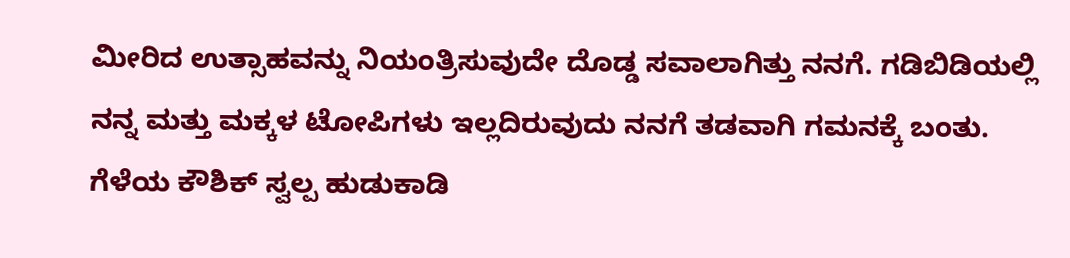ಮೀರಿದ ಉತ್ಸಾಹವನ್ನು ನಿಯಂತ್ರಿಸುವುದೇ ದೊಡ್ಡ ಸವಾಲಾಗಿತ್ತು ನನಗೆ. ಗಡಿಬಿಡಿಯಲ್ಲಿ ನನ್ನ ಮತ್ತು ಮಕ್ಕಳ ಟೋಪಿಗಳು ಇಲ್ಲದಿರುವುದು ನನಗೆ ತಡವಾಗಿ ಗಮನಕ್ಕೆ ಬಂತು. ಗೆಳೆಯ ಕೌಶಿಕ್ ಸ್ವಲ್ಪ ಹುಡುಕಾಡಿ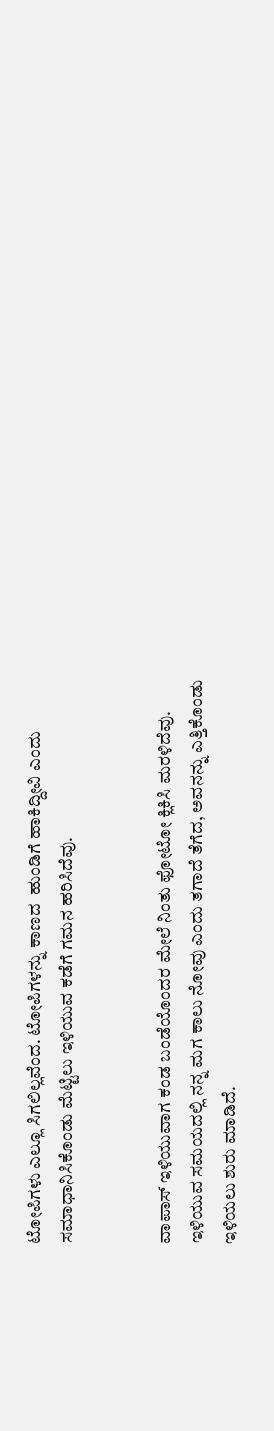ಟೋಪಿಗಳು ಎಲ್ಲೂ ಸಿಗಲಿಲ್ಲವೆಂದ. ಟೋಪಿಗಳನ್ನು ಕಾಣದ  ಹುಂಡಿಗೆ ಹಾಕಿದ್ದೀವಿ ಎಂದು ಸಮಾಧಾನಿಸಿಕೊಂಡು ಮೆಟ್ಟಿಲು ಇಳಿಯುವ ಕಡೆಗೆ ಗಮನ ಹರಿಸಿದೆವು.


ವಾಪಾಸ್ ಇಳಿಯುವಾಗ ಕಂಡ ಬಂಡೆಯೊಂದರ ಮೇಲೆ ನಿಂತು ಫೋಟೋ ಕ್ಲಿಕಿಸಿ ಮರಳಿದೆವು. ಇಳಿಯುವ ಸಮಯದಲ್ಲಿ ನನ್ನ ಮಗ ಕಾಲು ನೋವು ಎಂದು ತಗಾದೆ ತೆಗೆದ, ಅವನನ್ನು ಎತ್ತಿಕೊಂಡು ಇಳಿಯಲು ಶುರು ಮಾಡಿದೆ.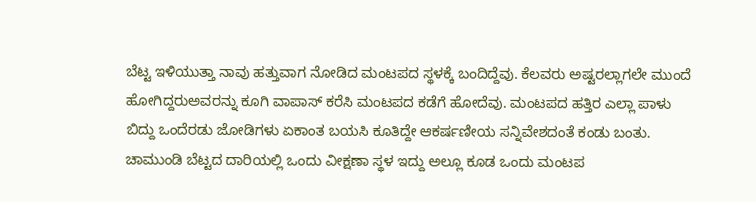ಬೆಟ್ಟ ಇಳಿಯುತ್ತಾ ನಾವು ಹತ್ತುವಾಗ ನೋಡಿದ ಮಂಟಪದ ಸ್ಥಳಕ್ಕೆ ಬಂದಿದ್ದೆವು. ಕೆಲವರು ಅಷ್ಟರಲ್ಲಾಗಲೇ ಮುಂದೆ ಹೋಗಿದ್ದರುಅವರನ್ನು ಕೂಗಿ ವಾಪಾಸ್ ಕರೆಸಿ ಮಂಟಪದ ಕಡೆಗೆ ಹೋದೆವು. ಮಂಟಪದ ಹತ್ತಿರ ಎಲ್ಲಾ ಪಾಳು ಬಿದ್ದು ಒಂದೆರಡು ಜೋಡಿಗಳು ಏಕಾಂತ ಬಯಸಿ ಕೂತಿದ್ದೇ ಆಕರ್ಷಣೀಯ ಸನ್ನಿವೇಶದಂತೆ ಕಂಡು ಬಂತು. ಚಾಮುಂಡಿ ಬೆಟ್ಟದ ದಾರಿಯಲ್ಲಿ ಒಂದು ವೀಕ್ಷಣಾ ಸ್ಥಳ ಇದ್ದು ಅಲ್ಲೂ ಕೂಡ ಒಂದು ಮಂಟಪ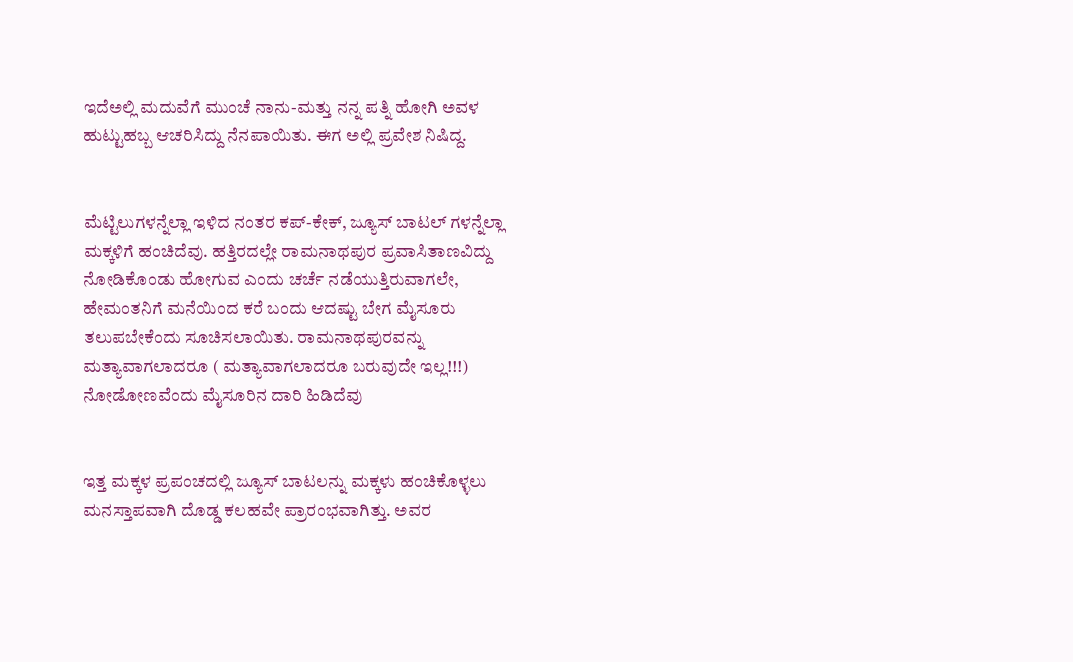ಇದೆಅಲ್ಲಿ ಮದುವೆಗೆ ಮುಂಚೆ ನಾನು-ಮತ್ತು ನನ್ನ ಪತ್ನಿ ಹೋಗಿ ಅವಳ ಹುಟ್ಟುಹಬ್ಬ ಆಚರಿಸಿದ್ದು ನೆನಪಾಯಿತು. ಈಗ ಅಲ್ಲಿ ಪ್ರವೇಶ ನಿಷಿದ್ದ.


ಮೆಟ್ಟಿಲುಗಳನ್ನೆಲ್ಲಾ ಇಳಿದ ನಂತರ ಕಪ್-ಕೇಕ್, ಜ್ಯೂಸ್ ಬಾಟಲ್ ಗಳನ್ನೆಲ್ಲಾ ಮಕ್ಕಳಿಗೆ ಹಂಚಿದೆವು. ಹತ್ತಿರದಲ್ಲೇ ರಾಮನಾಥಪುರ ಪ್ರವಾಸಿತಾಣವಿದ್ದು  ನೋಡಿಕೊಂಡು ಹೋಗುವ ಎಂದು ಚರ್ಚೆ ನಡೆಯುತ್ತಿರುವಾಗಲೇ, ಹೇಮಂತನಿಗೆ ಮನೆಯಿಂದ ಕರೆ ಬಂದು ಆದಷ್ಟು ಬೇಗ ಮೈಸೂರು ತಲುಪಬೇಕೆಂದು ಸೂಚಿಸಲಾಯಿತು. ರಾಮನಾಥಪುರವನ್ನು ಮತ್ಯಾವಾಗಲಾದರೂ ( ಮತ್ಯಾವಾಗಲಾದರೂ ಬರುವುದೇ ಇಲ್ಲ!!!) ನೋಡೋಣವೆಂದು ಮೈಸೂರಿನ ದಾರಿ ಹಿಡಿದೆವು


ಇತ್ತ ಮಕ್ಕಳ ಪ್ರಪಂಚದಲ್ಲಿ ಜ್ಯೂಸ್ ಬಾಟಲನ್ನು ಮಕ್ಕಳು ಹಂಚಿಕೊಳ್ಳಲು ಮನಸ್ತಾಪವಾಗಿ ದೊಡ್ಡ ಕಲಹವೇ ಪ್ರಾರಂಭವಾಗಿತ್ತು. ಅವರ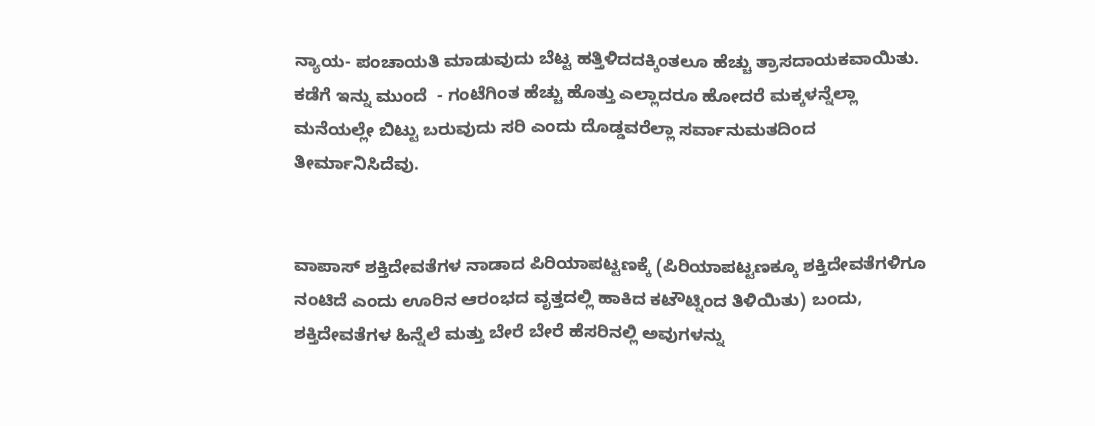ನ್ಯಾಯ- ಪಂಚಾಯತಿ ಮಾಡುವುದು ಬೆಟ್ಟ ಹತ್ತಿಳಿದದಕ್ಕಿಂತಲೂ ಹೆಚ್ಚು ತ್ರಾಸದಾಯಕವಾಯಿತು. ಕಡೆಗೆ ಇನ್ನು ಮುಂದೆ  - ಗಂಟೆಗಿಂತ ಹೆಚ್ಚು ಹೊತ್ತು ಎಲ್ಲಾದರೂ ಹೋದರೆ ಮಕ್ಕಳನ್ನೆಲ್ಲಾ ಮನೆಯಲ್ಲೇ ಬಿಟ್ಟು ಬರುವುದು ಸರಿ ಎಂದು ದೊಡ್ಡವರೆಲ್ಲಾ ಸರ್ವಾನುಮತದಿಂದ ತೀರ್ಮಾನಿಸಿದೆವು.


ವಾಪಾಸ್ ಶಕ್ತಿದೇವತೆಗಳ ನಾಡಾದ ಪಿರಿಯಾಪಟ್ಟಣಕ್ಕೆ (ಪಿರಿಯಾಪಟ್ಟಣಕ್ಕೂ ಶಕ್ತಿದೇವತೆಗಳಿಗೂ ನಂಟಿದೆ ಎಂದು ಊರಿನ ಆರಂಭದ ವೃತ್ತದಲ್ಲಿ ಹಾಕಿದ ಕಟೌಟ್ನಿಂದ ತಿಳಿಯಿತು) ಬಂದು, ಶಕ್ತಿದೇವತೆಗಳ ಹಿನ್ನೆಲೆ ಮತ್ತು ಬೇರೆ ಬೇರೆ ಹೆಸರಿನಲ್ಲಿ ಅವುಗಳನ್ನು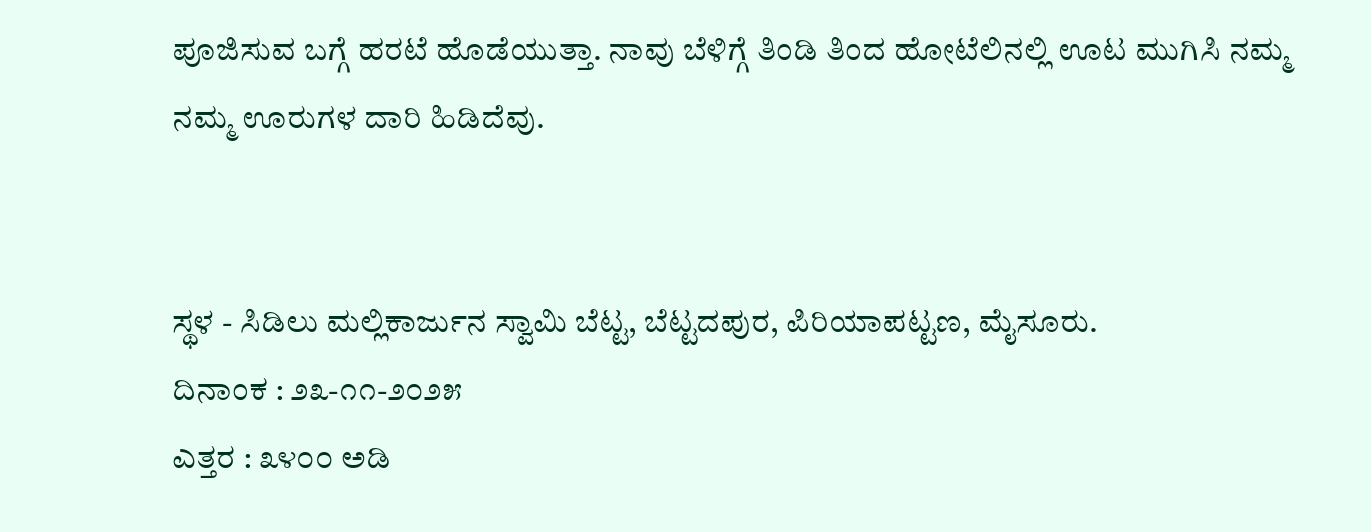ಪೂಜಿಸುವ ಬಗ್ಗೆ ಹರಟೆ ಹೊಡೆಯುತ್ತಾ. ನಾವು ಬೆಳಿಗ್ಗೆ ತಿಂಡಿ ತಿಂದ ಹೋಟೆಲಿನಲ್ಲಿ ಊಟ ಮುಗಿಸಿ ನಮ್ಮ ನಮ್ಮ ಊರುಗಳ ದಾರಿ ಹಿಡಿದೆವು.


ಸ್ಥಳ - ಸಿಡಿಲು ಮಲ್ಲಿಕಾರ್ಜುನ ಸ್ವಾಮಿ ಬೆಟ್ಟ, ಬೆಟ್ಟದಪುರ, ಪಿರಿಯಾಪಟ್ಟಣ, ಮೈಸೂರು.
ದಿನಾಂಕ : ೨೩-೧೧-೨೦೨೫
ಎತ್ತರ : ೩೪೦೦ ಅಡಿ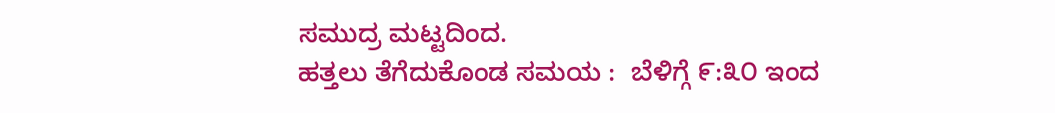ಸಮುದ್ರ ಮಟ್ಟದಿಂದ.
ಹತ್ತಲು ತೆಗೆದುಕೊಂಡ ಸಮಯ :  ಬೆಳಿಗ್ಗೆ ೯:೩೦ ಇಂದ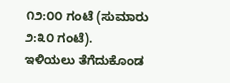೧೨:೦೦ ಗಂಟೆ (ಸುಮಾರು ೨:೩೦ ಗಂಟೆ).
ಇಳಿಯಲು ತೆಗೆದುಕೊಂಡ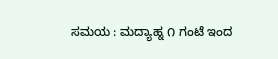ಸಮಯ : ಮದ್ಯಾಹ್ನ ೧ ಗಂಟೆ ಇಂದ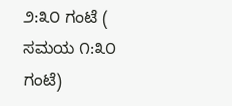೨:೩೦ ಗಂಟೆ ( ಸಮಯ ೧:೩೦ ಗಂಟೆ)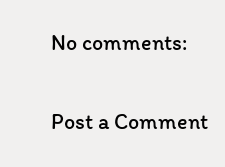No comments:

Post a Comment